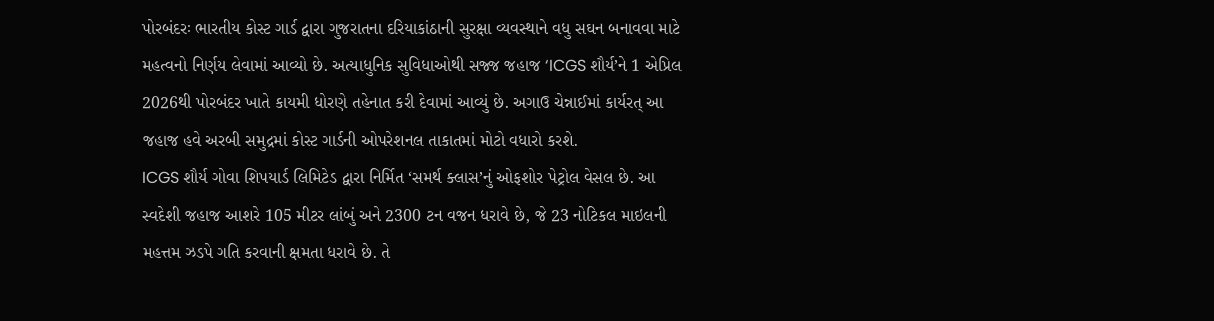પોરબંદરઃ ભારતીય કોસ્ટ ગાર્ડ દ્વારા ગુજરાતના દરિયાકાંઠાની સુરક્ષા વ્યવસ્થાને વધુ સઘન બનાવવા માટે મહત્વનો નિર્ણય લેવામાં આવ્યો છે. અત્યાધુનિક સુવિધાઓથી સજ્જ જહાજ ‘ICGS શૌર્ય’ને 1 એપ્રિલ 2026થી પોરબંદર ખાતે કાયમી ધોરણે તહેનાત કરી દેવામાં આવ્યું છે. અગાઉ ચેન્નાઈમાં કાર્યરત્ આ જહાજ હવે અરબી સમુદ્રમાં કોસ્ટ ગાર્ડની ઓપરેશનલ તાકાતમાં મોટો વધારો કરશે.
ICGS શૌર્ય ગોવા શિપયાર્ડ લિમિટેડ દ્વારા નિર્મિત ‘સમર્થ ક્લાસ’નું ઓફશોર પેટ્રોલ વેસલ છે. આ સ્વદેશી જહાજ આશરે 105 મીટર લાંબું અને 2300 ટન વજન ધરાવે છે, જે 23 નોટિકલ માઇલની મહત્તમ ઝડપે ગતિ કરવાની ક્ષમતા ધરાવે છે. તે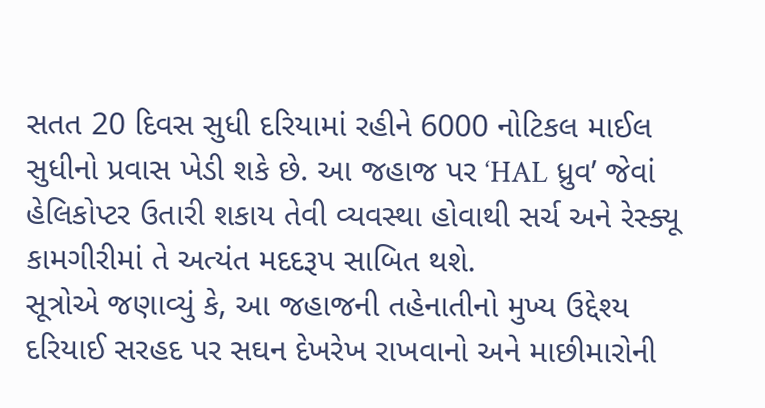સતત 20 દિવસ સુધી દરિયામાં રહીને 6000 નોટિકલ માઈલ સુધીનો પ્રવાસ ખેડી શકે છે. આ જહાજ પર ‘HAL ધ્રુવ’ જેવાં હેલિકોપ્ટર ઉતારી શકાય તેવી વ્યવસ્થા હોવાથી સર્ચ અને રેસ્ક્યૂ કામગીરીમાં તે અત્યંત મદદરૂપ સાબિત થશે.
સૂત્રોએ જણાવ્યું કે, આ જહાજની તહેનાતીનો મુખ્ય ઉદ્દેશ્ય દરિયાઈ સરહદ પર સઘન દેખરેખ રાખવાનો અને માછીમારોની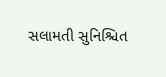સલામતી સુનિશ્ચિત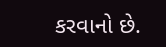કરવાનો છે.